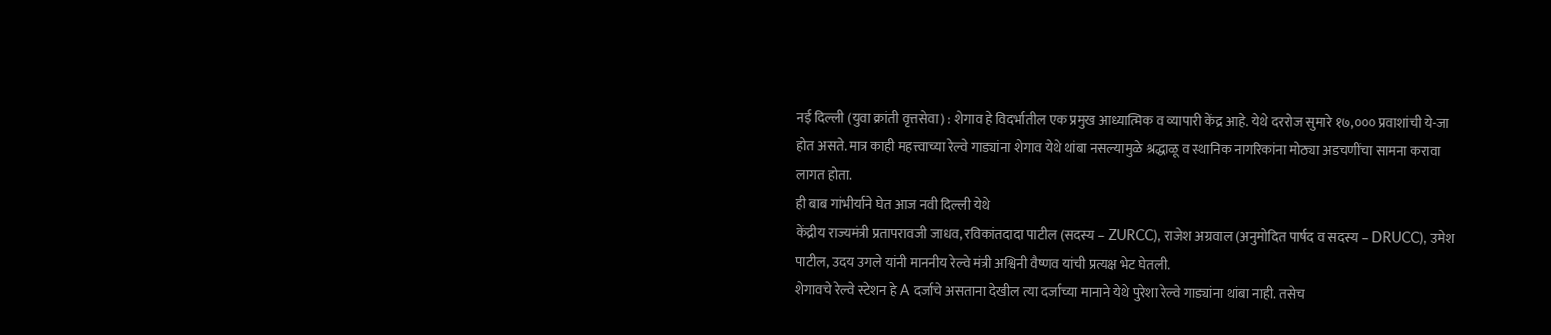नई दिल्ली (युवा क्रांती वृत्तसेवा) : शेगाव हे विदर्भातील एक प्रमुख आध्यात्मिक व व्यापारी केंद्र आहे. येथे दररोज सुमारे १७,००० प्रवाशांची ये-जा होत असते. मात्र काही महत्त्वाच्या रेल्वे गाड्यांना शेगाव येथे थांबा नसल्यामुळे श्रद्धाळू व स्थानिक नागरिकांना मोठ्या अडचणींचा सामना करावा लागत होता.
ही बाब गांभीर्याने घेत आज नवी दिल्ली येथे
केंद्रीय राज्यमंत्री प्रतापरावजी जाधव, रविकांतदादा पाटील (सदस्य – ZURCC), राजेश अग्रवाल (अनुमोदित पार्षद व सदस्य – DRUCC), उमेश पाटील, उदय उगले यांनी माननीय रेल्वे मंत्री अश्विनी वैष्णव यांची प्रत्यक्ष भेट घेतली.
शेगावचे रेल्वे स्टेशन हे A दर्जाचे असताना देखील त्या दर्जाच्या मानाने येथे पुरेशा रेल्वे गाड्यांना थांबा नाही. तसेच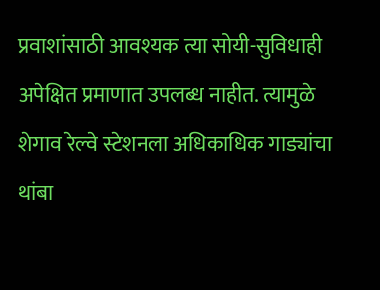प्रवाशांसाठी आवश्यक त्या सोयी-सुविधाही अपेक्षित प्रमाणात उपलब्ध नाहीत. त्यामुळे शेगाव रेल्वे स्टेशनला अधिकाधिक गाड्यांचा थांबा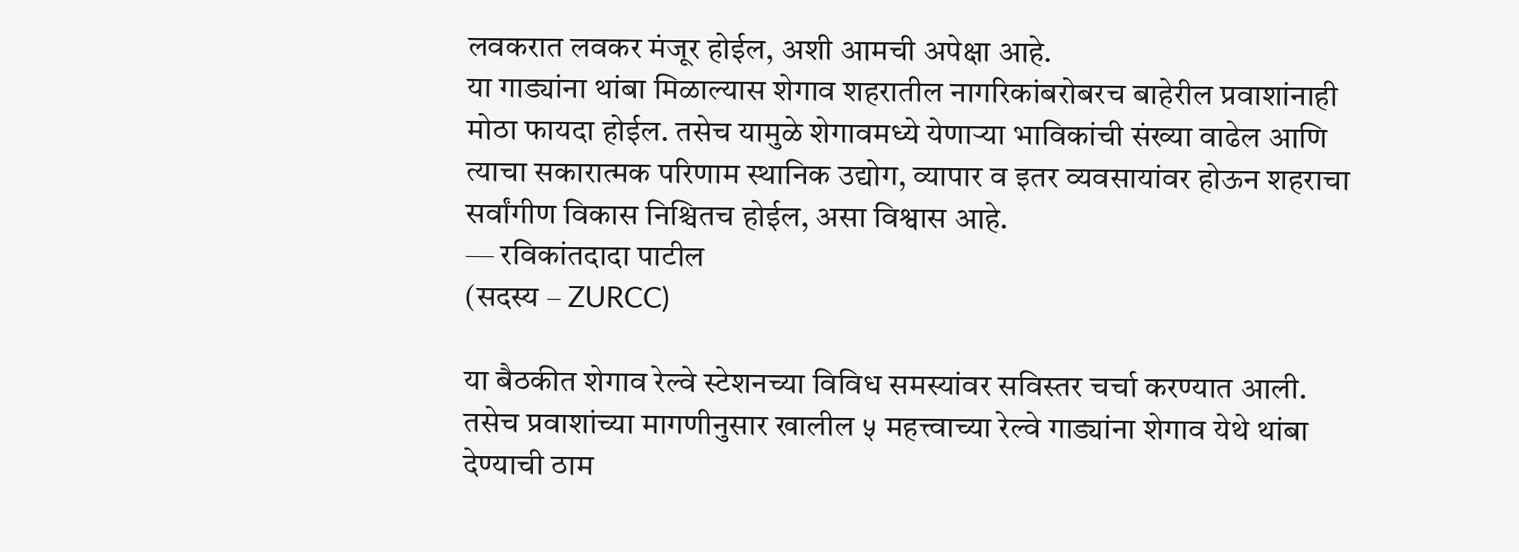लवकरात लवकर मंजूर होईल, अशी आमची अपेक्षा आहे.
या गाड्यांना थांबा मिळाल्यास शेगाव शहरातील नागरिकांबरोबरच बाहेरील प्रवाशांनाही मोठा फायदा होईल. तसेच यामुळे शेगावमध्ये येणाऱ्या भाविकांची संख्या वाढेल आणि त्याचा सकारात्मक परिणाम स्थानिक उद्योग, व्यापार व इतर व्यवसायांवर होऊन शहराचा सर्वांगीण विकास निश्चितच होईल, असा विश्वास आहे.
— रविकांतदादा पाटील
(सदस्य – ZURCC)

या बैठकीत शेगाव रेल्वे स्टेशनच्या विविध समस्यांवर सविस्तर चर्चा करण्यात आली. तसेच प्रवाशांच्या मागणीनुसार खालील ५ महत्त्वाच्या रेल्वे गाड्यांना शेगाव येथे थांबा देण्याची ठाम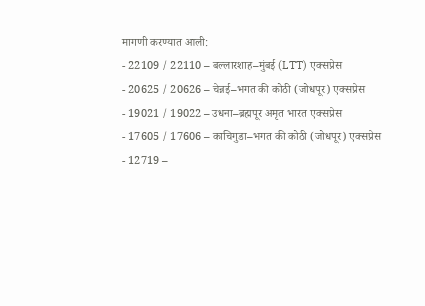मागणी करण्यात आली:
- 22109 / 22110 – बल्लारशाह–मुंबई (LTT) एक्सप्रेस
- 20625 / 20626 – चेन्नई–भगत की कोठी (जोधपूर) एक्सप्रेस
- 19021 / 19022 – उधना–ब्रह्मपूर अमृत भारत एक्सप्रेस
- 17605 / 17606 – काचिगुडा–भगत की कोठी (जोधपूर) एक्सप्रेस
- 12719 –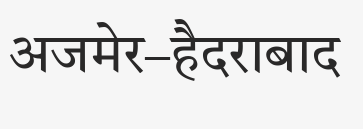अजमेर–हैदराबाद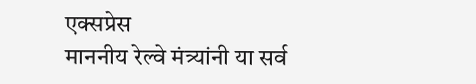एक्सप्रेस
माननीय रेल्वे मंत्र्यांनी या सर्व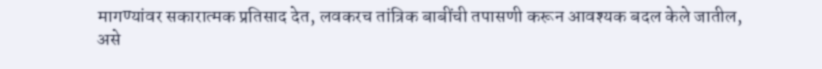मागण्यांवर सकारात्मक प्रतिसाद देत, लवकरच तांत्रिक बाबींची तपासणी करून आवश्यक बदल केले जातील, असे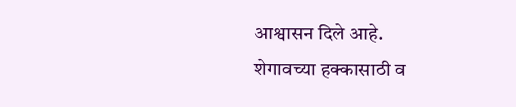आश्वासन दिले आहे.
शेगावच्या हक्कासाठी व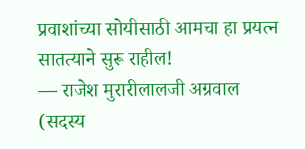प्रवाशांच्या सोयीसाठी आमचा हा प्रयत्न सातत्याने सुरू राहील!
— राजेश मुरारीलालजी अग्रवाल
(सदस्य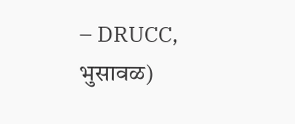– DRUCC, भुसावळ)